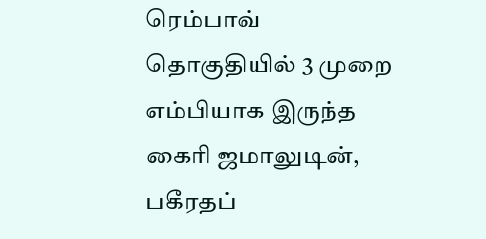ரெம்பாவ் தொகுதியில் 3 முறை எம்பியாக இருந்த கைரி ஜமாலுடின், பகீரதப்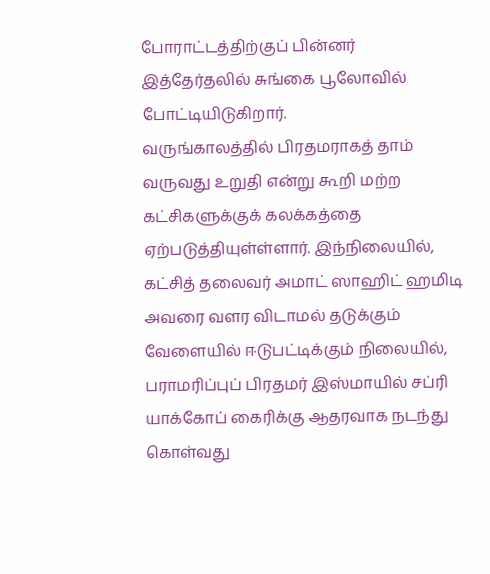போராட்டத்திற்குப் பின்னர் இத்தேர்தலில் சுங்கை பூலோவில் போட்டியிடுகிறார்.
வருங்காலத்தில் பிரதமராகத் தாம் வருவது உறுதி என்று கூறி மற்ற கட்சிகளுக்குக் கலக்கத்தை ஏற்படுத்தியுள்ள்ளார். இந்நிலையில், கட்சித் தலைவர் அமாட் ஸாஹிட் ஹமிடி அவரை வளர விடாமல் தடுக்கும் வேளையில் ஈடுபட்டிக்கும் நிலையில், பராமரிப்புப் பிரதமர் இஸ்மாயில் சப்ரி யாக்கோப் கைரிக்கு ஆதரவாக நடந்து கொள்வது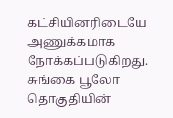கட்சியினரிடையே அணுக்கமாக நோக்கப்படுகிறது.
சுங்கை பூலோ தொகுதியின்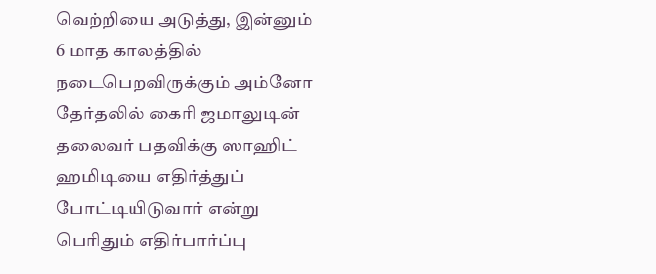வெற்றியை அடுத்து, இன்னும் 6 மாத காலத்தில் நடைபெறவிருக்கும் அம்னோ தேர்தலில் கைரி ஜமாலுடின் தலைவர் பதவிக்கு ஸாஹிட் ஹமிடியை எதிர்த்துப் போட்டியிடுவார் என்று பெரிதும் எதிர்பார்ப்பு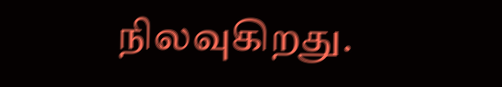நிலவுகிறது.